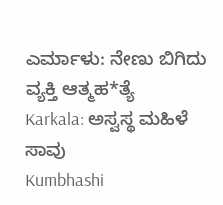ಎರ್ಮಾಳು: ನೇಣು ಬಿಗಿದು ವ್ಯಕ್ತಿ ಆತ್ಮಹ*ತ್ಯೆ
Karkala: ಅಸ್ವಸ್ಥ ಮಹಿಳೆ ಸಾವು
Kumbhashi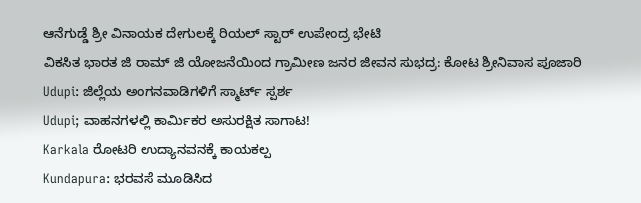ಆನೆಗುಡ್ಡೆ ಶ್ರೀ ವಿನಾಯಕ ದೇಗುಲಕ್ಕೆ ರಿಯಲ್ ಸ್ಟಾರ್ ಉಪೇಂದ್ರ ಭೇಟಿ
ವಿಕಸಿತ ಭಾರತ ಜಿ ರಾಮ್ ಜಿ ಯೋಜನೆಯಿಂದ ಗ್ರಾಮೀಣ ಜನರ ಜೀವನ ಸುಭದ್ರ: ಕೋಟ ಶ್ರೀನಿವಾಸ ಪೂಜಾರಿ
Udupi: ಜಿಲ್ಲೆಯ ಅಂಗನವಾಡಿಗಳಿಗೆ ಸ್ಮಾರ್ಟ್ ಸ್ಪರ್ಶ
Udupi; ವಾಹನಗಳಲ್ಲಿ ಕಾರ್ಮಿಕರ ಅಸುರಕ್ಷಿತ ಸಾಗಾಟ!
Karkala ರೋಟರಿ ಉದ್ಯಾನವನಕ್ಕೆ ಕಾಯಕಲ್ಪ
Kundapura: ಭರವಸೆ ಮೂಡಿಸಿದ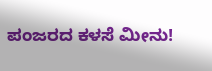ಪಂಜರದ ಕಳಸೆ ಮೀನು!